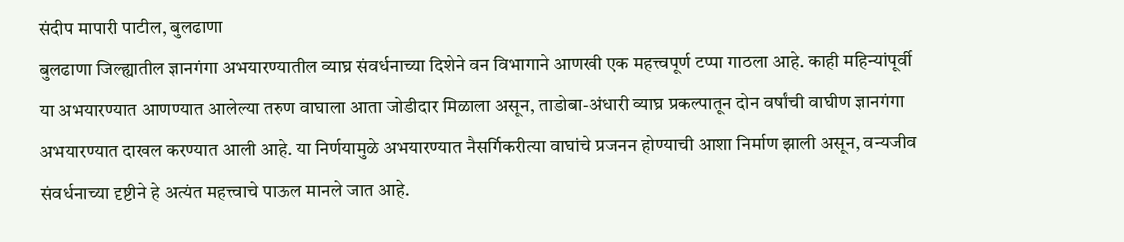संदीप मापारी पाटील, बुलढाणा
बुलढाणा जिल्ह्यातील ज्ञानगंगा अभयारण्यातील व्याघ्र संवर्धनाच्या दिशेने वन विभागाने आणखी एक महत्त्वपूर्ण टप्पा गाठला आहे. काही महिन्यांपूर्वी या अभयारण्यात आणण्यात आलेल्या तरुण वाघाला आता जोडीदार मिळाला असून, ताडोबा-अंधारी व्याघ्र प्रकल्पातून दोन वर्षांची वाघीण ज्ञानगंगा अभयारण्यात दाखल करण्यात आली आहे. या निर्णयामुळे अभयारण्यात नैसर्गिकरीत्या वाघांचे प्रजनन होण्याची आशा निर्माण झाली असून, वन्यजीव संवर्धनाच्या दृष्टीने हे अत्यंत महत्त्वाचे पाऊल मानले जात आहे.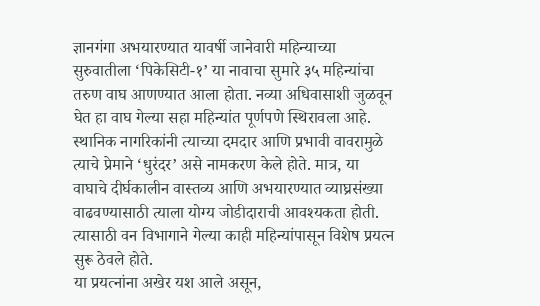ज्ञानगंगा अभयारण्यात यावर्षी जानेवारी महिन्याच्या सुरुवातीला ‘पिकेसिटी-१’ या नावाचा सुमारे ३५ महिन्यांचा तरुण वाघ आणण्यात आला होता. नव्या अधिवासाशी जुळवून घेत हा वाघ गेल्या सहा महिन्यांत पूर्णपणे स्थिरावला आहे. स्थानिक नागरिकांनी त्याच्या दमदार आणि प्रभावी वावरामुळे त्याचे प्रेमाने ‘धुरंदर’ असे नामकरण केले होते. मात्र, या वाघाचे दीर्घकालीन वास्तव्य आणि अभयारण्यात व्याघ्रसंख्या वाढवण्यासाठी त्याला योग्य जोडीदाराची आवश्यकता होती. त्यासाठी वन विभागाने गेल्या काही महिन्यांपासून विशेष प्रयत्न सुरू ठेवले होते.
या प्रयत्नांना अखेर यश आले असून,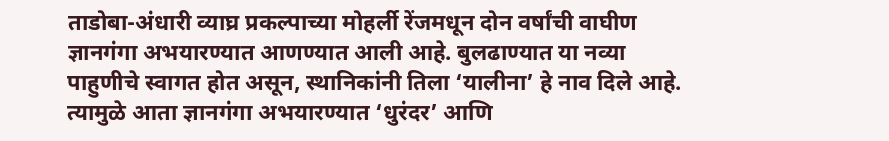ताडोबा-अंधारी व्याघ्र प्रकल्पाच्या मोहर्ली रेंजमधून दोन वर्षांची वाघीण ज्ञानगंगा अभयारण्यात आणण्यात आली आहे. बुलढाण्यात या नव्या पाहुणीचे स्वागत होत असून, स्थानिकांनी तिला ‘यालीना’ हे नाव दिले आहे. त्यामुळे आता ज्ञानगंगा अभयारण्यात ‘धुरंदर’ आणि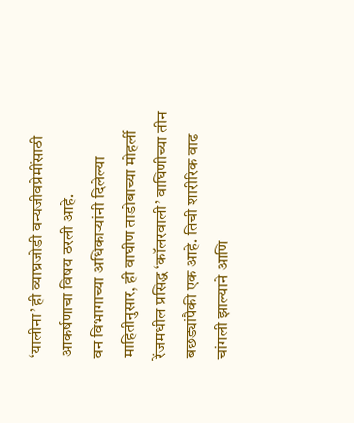‘यालीना’ ही व्याघ्रजोडी वन्यजीवप्रेमींसाठी आकर्षणाचा विषय ठरली आहे.
वन विभागाच्या अधिकाऱ्यांनी दिलेल्या माहितीनुसार, ही वाघीण ताडोबाच्या मोहर्ली रेंजमधील प्रसिद्ध ‘कॉलरवाली’ वाघिणीच्या तीन बछड्यांपैकी एक आहे. तिची शारीरिक वाढ चांगली झाल्याने आणि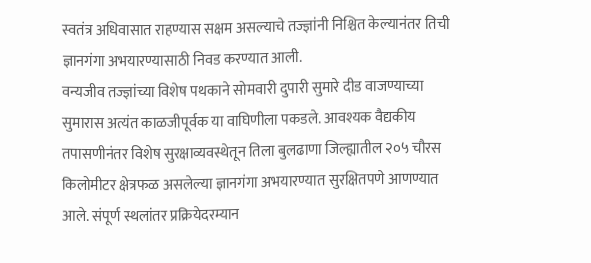स्वतंत्र अधिवासात राहण्यास सक्षम असल्याचे तज्ज्ञांनी निश्चित केल्यानंतर तिची ज्ञानगंगा अभयारण्यासाठी निवड करण्यात आली.
वन्यजीव तज्ज्ञांच्या विशेष पथकाने सोमवारी दुपारी सुमारे दीड वाजण्याच्या सुमारास अत्यंत काळजीपूर्वक या वाघिणीला पकडले. आवश्यक वैद्यकीय तपासणीनंतर विशेष सुरक्षाव्यवस्थेतून तिला बुलढाणा जिल्ह्यातील २०५ चौरस किलोमीटर क्षेत्रफळ असलेल्या ज्ञानगंगा अभयारण्यात सुरक्षितपणे आणण्यात आले. संपूर्ण स्थलांतर प्रक्रियेदरम्यान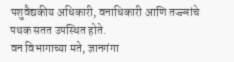पशुवैद्यकीय अधिकारी, वनाधिकारी आणि तज्ज्ञांचे पथक सतत उपस्थित होते.
वन विभागाच्या मते, ज्ञानगंगा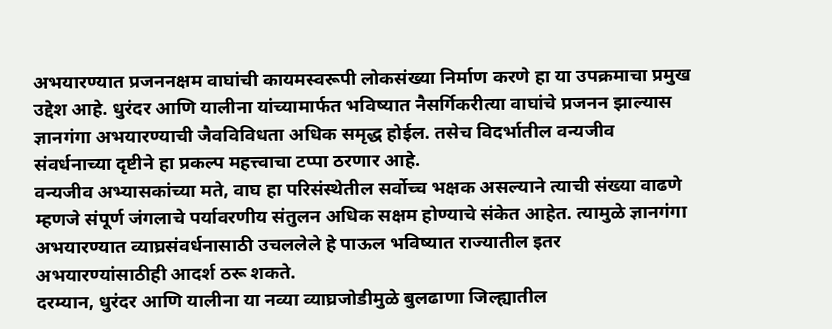अभयारण्यात प्रजननक्षम वाघांची कायमस्वरूपी लोकसंख्या निर्माण करणे हा या उपक्रमाचा प्रमुख उद्देश आहे. धुरंदर आणि यालीना यांच्यामार्फत भविष्यात नैसर्गिकरीत्या वाघांचे प्रजनन झाल्यास ज्ञानगंगा अभयारण्याची जैवविविधता अधिक समृद्ध होईल. तसेच विदर्भातील वन्यजीव संवर्धनाच्या दृष्टीने हा प्रकल्प महत्त्वाचा टप्पा ठरणार आहे.
वन्यजीव अभ्यासकांच्या मते, वाघ हा परिसंस्थेतील सर्वोच्च भक्षक असल्याने त्याची संख्या वाढणे म्हणजे संपूर्ण जंगलाचे पर्यावरणीय संतुलन अधिक सक्षम होण्याचे संकेत आहेत. त्यामुळे ज्ञानगंगा अभयारण्यात व्याघ्रसंवर्धनासाठी उचललेले हे पाऊल भविष्यात राज्यातील इतर अभयारण्यांसाठीही आदर्श ठरू शकते.
दरम्यान, धुरंदर आणि यालीना या नव्या व्याघ्रजोडीमुळे बुलढाणा जिल्ह्यातील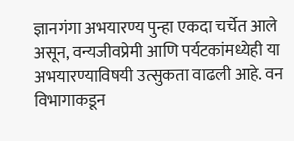ज्ञानगंगा अभयारण्य पुन्हा एकदा चर्चेत आले असून, वन्यजीवप्रेमी आणि पर्यटकांमध्येही या अभयारण्याविषयी उत्सुकता वाढली आहे. वन विभागाकडून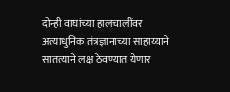दोन्ही वाघांच्या हालचालींवर अत्याधुनिक तंत्रज्ञानाच्या साहाय्याने सातत्याने लक्ष ठेवण्यात येणार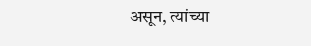असून, त्यांच्या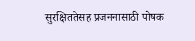सुरक्षिततेसह प्रजननासाठी पोषक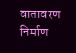वातावरण निर्माण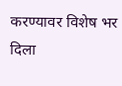करण्यावर विशेष भर दिला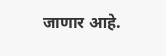जाणार आहे.